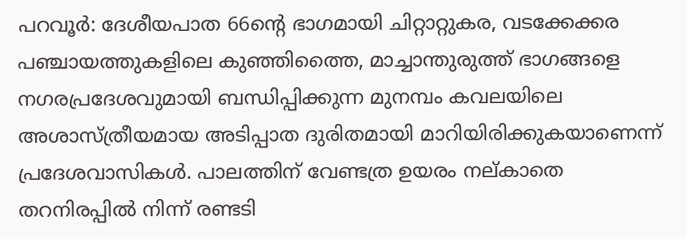പറവൂർ: ദേശീയപാത 66ന്റെ ഭാഗമായി ചിറ്റാറ്റുകര, വടക്കേക്കര പഞ്ചായത്തുകളിലെ കുഞ്ഞിത്തൈ, മാച്ചാന്തുരുത്ത് ഭാഗങ്ങളെ നഗരപ്രദേശവുമായി ബന്ധിപ്പിക്കുന്ന മുനമ്പം കവലയിലെ അശാസ്ത്രീയമായ അടിപ്പാത ദുരിതമായി മാറിയിരിക്കുകയാണെന്ന് പ്രദേശവാസികൾ. പാലത്തിന് വേണ്ടത്ര ഉയരം നല്കാതെ തറനിരപ്പിൽ നിന്ന് രണ്ടടി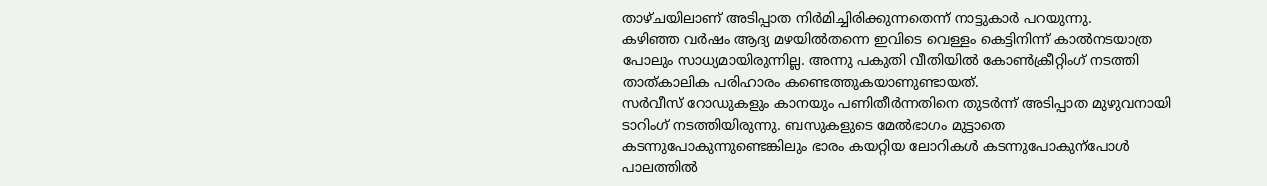താഴ്ചയിലാണ് അടിപ്പാത നിർമിച്ചിരിക്കുന്നതെന്ന് നാട്ടുകാർ പറയുന്നു.
കഴിഞ്ഞ വർഷം ആദ്യ മഴയിൽതന്നെ ഇവിടെ വെള്ളം കെട്ടിനിന്ന് കാൽനടയാത്ര പോലും സാധ്യമായിരുന്നില്ല. അന്നു പകുതി വീതിയിൽ കോൺക്രീറ്റിംഗ് നടത്തി താത്കാലിക പരിഹാരം കണ്ടെത്തുകയാണുണ്ടായത്.
സർവീസ് റോഡുകളും കാനയും പണിതീർന്നതിനെ തുടർന്ന് അടിപ്പാത മുഴുവനായി ടാറിംഗ് നടത്തിയിരുന്നു. ബസുകളുടെ മേൽഭാഗം മുട്ടാതെ കടന്നുപോകുന്നുണ്ടെങ്കിലും ഭാരം കയറ്റിയ ലോറികൾ കടന്നുപോകുന്പോൾ പാലത്തിൽ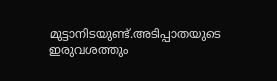മുട്ടാനിടയുണ്ട്.അടിപ്പാതയുടെ ഇരുവശത്തും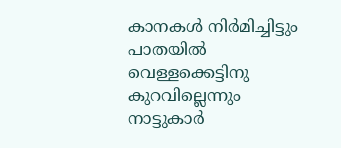കാനകൾ നിർമിച്ചിട്ടും പാതയിൽ വെള്ളക്കെട്ടിനു കുറവില്ലെന്നും നാട്ടുകാർ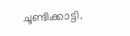ചൂണ്ടിക്കാട്ടി.